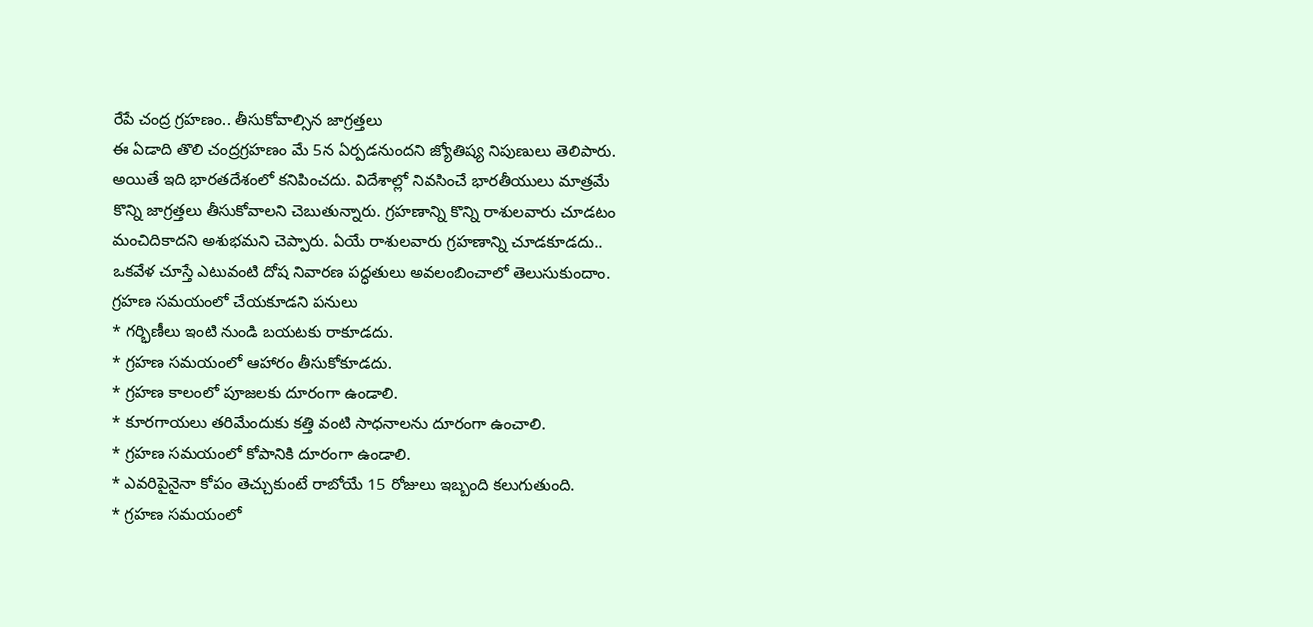రేపే చంద్ర గ్రహణం.. తీసుకోవాల్సిన జాగ్రత్తలు
ఈ ఏడాది తొలి చంద్రగ్రహణం మే 5న ఏర్పడనుందని జ్యోతిష్య నిపుణులు తెలిపారు. అయితే ఇది భారతదేశంలో కనిపించదు. విదేశాల్లో నివసించే భారతీయులు మాత్రమే కొన్ని జాగ్రత్తలు తీసుకోవాలని చెబుతున్నారు. గ్రహణాన్ని కొన్ని రాశులవారు చూడటం మంచిదికాదని అశుభమని చెప్పారు. ఏయే రాశులవారు గ్రహణాన్ని చూడకూడదు.. ఒకవేళ చూస్తే ఎటువంటి దోష నివారణ పద్ధతులు అవలంబించాలో తెలుసుకుందాం.
గ్రహణ సమయంలో చేయకూడని పనులు
* గర్భిణీలు ఇంటి నుండి బయటకు రాకూడదు.
* గ్రహణ సమయంలో ఆహారం తీసుకోకూడదు.
* గ్రహణ కాలంలో పూజలకు దూరంగా ఉండాలి.
* కూరగాయలు తరిమేందుకు కత్తి వంటి సాధనాలను దూరంగా ఉంచాలి.
* గ్రహణ సమయంలో కోపానికి దూరంగా ఉండాలి.
* ఎవరిపైనైనా కోపం తెచ్చుకుంటే రాబోయే 15 రోజులు ఇబ్బంది కలుగుతుంది.
* గ్రహణ సమయంలో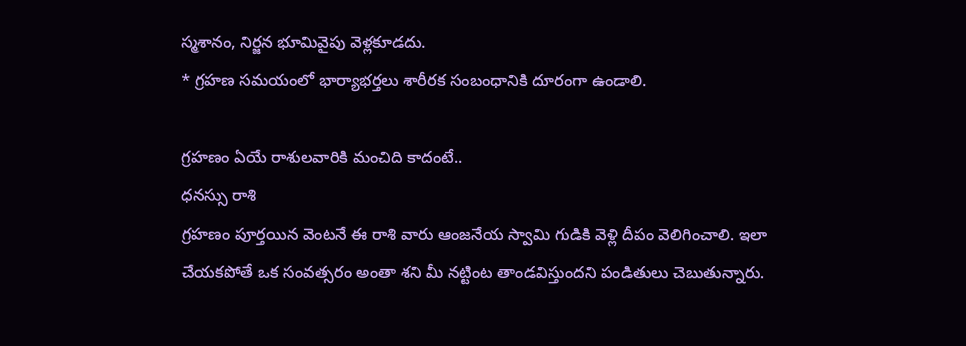స్మశానం, నిర్జన భూమివైపు వెళ్లకూడదు.
* గ్రహణ సమయంలో భార్యాభర్తలు శారీరక సంబంధానికి దూరంగా ఉండాలి.

గ్రహణం ఏయే రాశులవారికి మంచిది కాదంటే..
ధనస్సు రాశి
గ్రహణం పూర్తయిన వెంటనే ఈ రాశి వారు ఆంజనేయ స్వామి గుడికి వెళ్లి దీపం వెలిగించాలి. ఇలా చేయకపోతే ఒక సంవత్సరం అంతా శని మీ నట్టింట తాండవిస్తుందని పండితులు చెబుతున్నారు.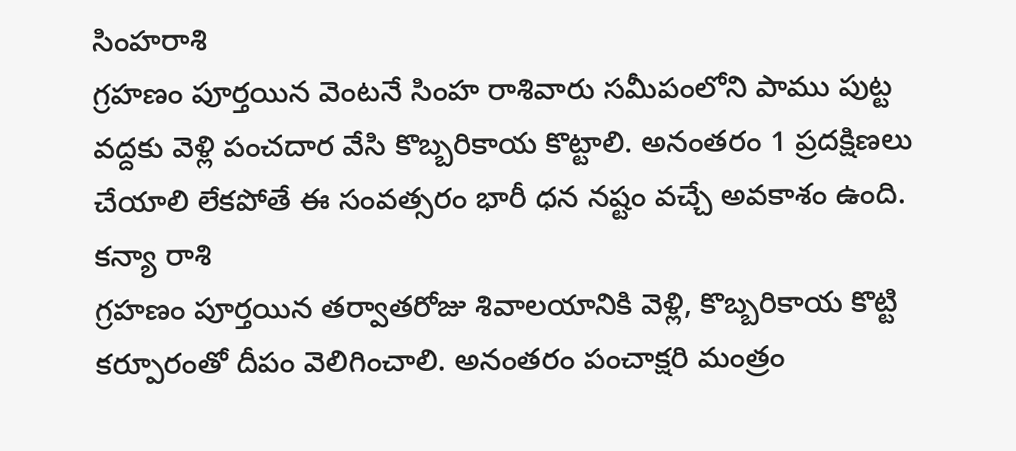సింహరాశి
గ్రహణం పూర్తయిన వెంటనే సింహ రాశివారు సమీపంలోని పాము పుట్ట వద్దకు వెళ్లి పంచదార వేసి కొబ్బరికాయ కొట్టాలి. అనంతరం 1 ప్రదక్షిణలు చేయాలి లేకపోతే ఈ సంవత్సరం భారీ ధన నష్టం వచ్చే అవకాశం ఉంది.
కన్యా రాశి
గ్రహణం పూర్తయిన తర్వాతరోజు శివాలయానికి వెళ్లి, కొబ్బరికాయ కొట్టి కర్పూరంతో దీపం వెలిగించాలి. అనంతరం పంచాక్షరి మంత్రం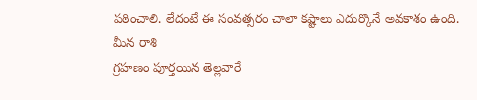పఠించాలి. లేదంటే ఈ సంవత్సరం చాలా కష్టాలు ఎదుర్కొనే అవకాశం ఉంది.
మీన రాశి
గ్రహణం పూర్తయిన తెల్లవారే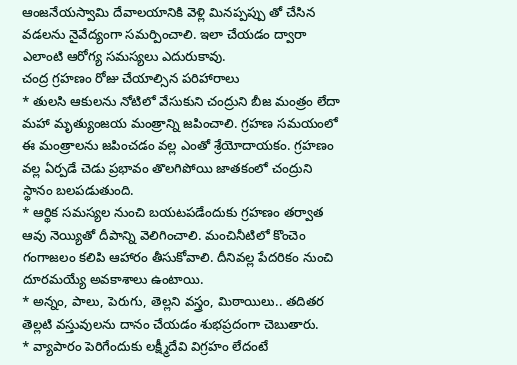ఆంజనేయస్వామి దేవాలయానికి వెళ్లి మినప్పప్పు తో చేసిన వడలను నైవేద్యంగా సమర్పించాలి. ఇలా చేయడం ద్వారా ఎలాంటి ఆరోగ్య సమస్యలు ఎదురుకావు.
చంద్ర గ్రహణం రోజు చేయాల్సిన పరిహారాలు
* తులసి ఆకులను నోటిలో వేసుకుని చంద్రుని బీజ మంత్రం లేదా మహా మృత్యుంజయ మంత్రాన్ని జపించాలి. గ్రహణ సమయంలో ఈ మంత్రాలను జపించడం వల్ల ఎంతో శ్రేయోదాయకం. గ్రహణం వల్ల ఏర్పడే చెడు ప్రభావం తొలగిపోయి జాతకంలో చంద్రుని స్థానం బలపడుతుంది.
* ఆర్థిక సమస్యల నుంచి బయటపడేందుకు గ్రహణం తర్వాత ఆవు నెయ్యితో దీపాన్ని వెలిగించాలి. మంచినీటిలో కొంచెం గంగాజలం కలిపి ఆహారం తీసుకోవాలి. దీనివల్ల పేదరికం నుంచి దూరమయ్యే అవకాశాలు ఉంటాయి.
* అన్నం, పాలు, పెరుగు, తెల్లని వస్త్రం, మిఠాయిలు.. తదితర తెల్లటి వస్తువులను దానం చేయడం శుభప్రదంగా చెబుతారు.
* వ్యాపారం పెరిగేందుకు లక్ష్మీదేవి విగ్రహం లేదంటే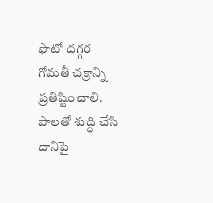ఫొటో దగ్గర గోమతీ చక్రాన్ని ప్రతిష్టించాలి. పాలతో శుద్ధి చేసి దానిపై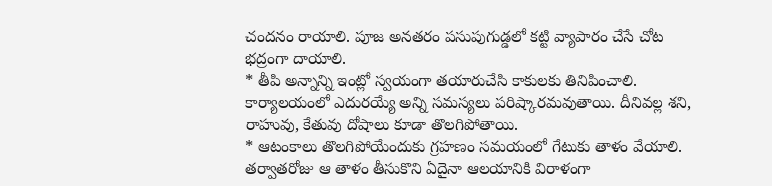చందనం రాయాలి. పూజ అనతరం పసుపుగుడ్డలో కట్టి వ్యాపారం చేసే చోట భద్రంగా దాయాలి.
* తీపి అన్నాన్ని ఇంట్లో స్వయంగా తయారుచేసి కాకులకు తినిపించాలి. కార్యాలయంలో ఎదురయ్యే అన్ని సమస్యలు పరిష్కారమవుతాయి. దీనివల్ల శని, రాహువు, కేతువు దోషాలు కూడా తొలగిపోతాయి.
* ఆటంకాలు తొలగిపోయేందుకు గ్రహణం సమయంలో గేటుకు తాళం వేయాలి. తర్వాతరోజు ఆ తాళం తీసుకొని ఏదైనా ఆలయానికి విరాళంగా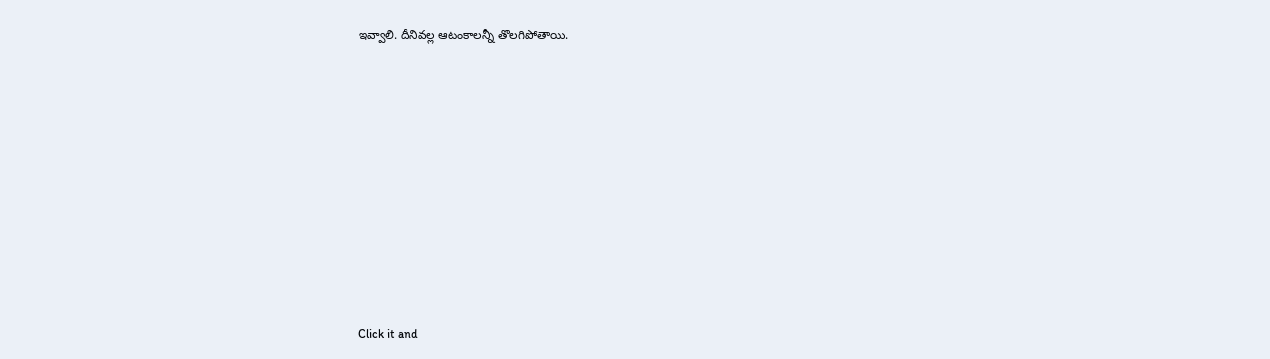ఇవ్వాలి. దీనివల్ల ఆటంకాలన్నీ తొలగిపోతాయి.












Click it and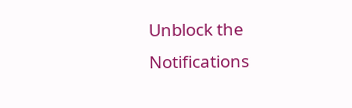Unblock the Notifications